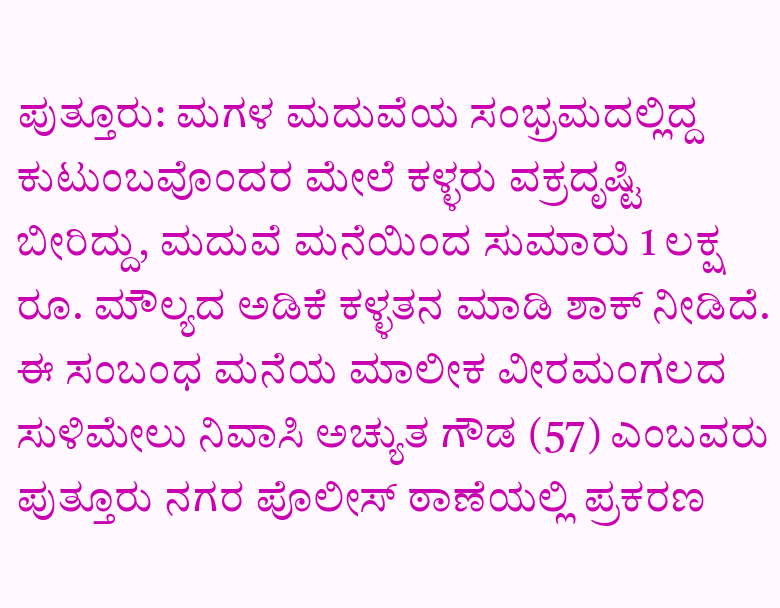ಪುತ್ತೂರು: ಮಗಳ ಮದುವೆಯ ಸಂಭ್ರಮದಲ್ಲಿದ್ದ ಕುಟುಂಬವೊಂದರ ಮೇಲೆ ಕಳ್ಳರು ವಕ್ರದೃಷ್ಟಿ ಬೀರಿದ್ದು, ಮದುವೆ ಮನೆಯಿಂದ ಸುಮಾರು 1 ಲಕ್ಷ ರೂ. ಮೌಲ್ಯದ ಅಡಿಕೆ ಕಳ್ಳತನ ಮಾಡಿ ಶಾಕ್ ನೀಡಿದೆ.
ಈ ಸಂಬಂಧ ಮನೆಯ ಮಾಲೀಕ ವೀರಮಂಗಲದ ಸುಳಿಮೇಲು ನಿವಾಸಿ ಅಚ್ಯುತ ಗೌಡ (57) ಎಂಬವರು ಪುತ್ತೂರು ನಗರ ಪೊಲೀಸ್ ಠಾಣೆಯಲ್ಲಿ ಪ್ರಕರಣ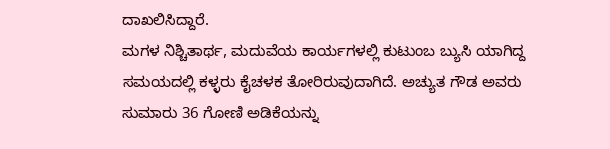ದಾಖಲಿಸಿದ್ದಾರೆ.
ಮಗಳ ನಿಶ್ಚಿತಾರ್ಥ, ಮದುವೆಯ ಕಾರ್ಯಗಳಲ್ಲಿ ಕುಟುಂಬ ಬ್ಯುಸಿ ಯಾಗಿದ್ದ ಸಮಯದಲ್ಲಿ ಕಳ್ಳರು ಕೈಚಳಕ ತೋರಿರುವುದಾಗಿದೆ. ಅಚ್ಯುತ ಗೌಡ ಅವರು ಸುಮಾರು 36 ಗೋಣಿ ಅಡಿಕೆಯನ್ನು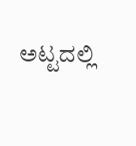ಅಟ್ಟದಲ್ಲಿ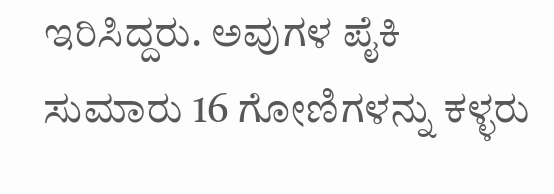ಇರಿಸಿದ್ದರು. ಅವುಗಳ ಪೈಕಿ ಸುಮಾರು 16 ಗೋಣಿಗಳನ್ನು ಕಳ್ಳರು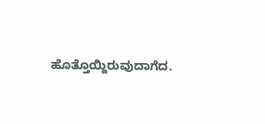ಹೊತ್ತೊಯ್ದಿರುವುದಾಗೆದ.